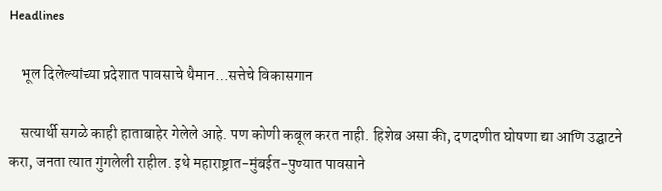Headlines

    भूल दिलेल्यांच्या प्रदेशात पावसाचे थैमान…सत्तेचे विकासगान

    सत्यार्थी सगळे काही हाताबाहेर गेलेले आहे. पण कोणी कबूल करत नाही. हिशेब असा की, दणदणीत घोषणा द्या आणि उद्घाटने करा, जनता त्यात गुंगलेली राहील. इथे महाराष्ट्रात-मुंबईत-पुण्यात पावसाने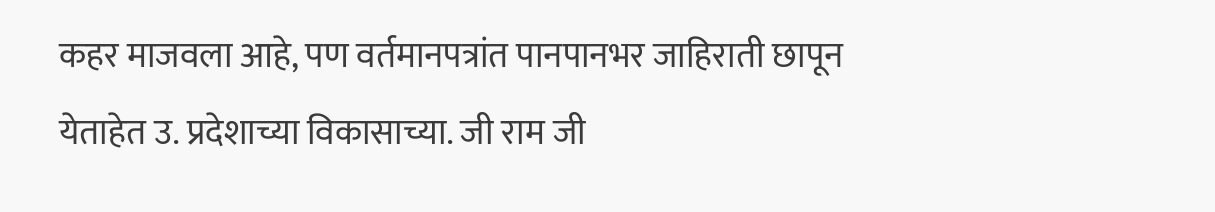कहर माजवला आहे, पण वर्तमानपत्रांत पानपानभर जाहिराती छापून येताहेत उ. प्रदेशाच्या विकासाच्या. जी राम जी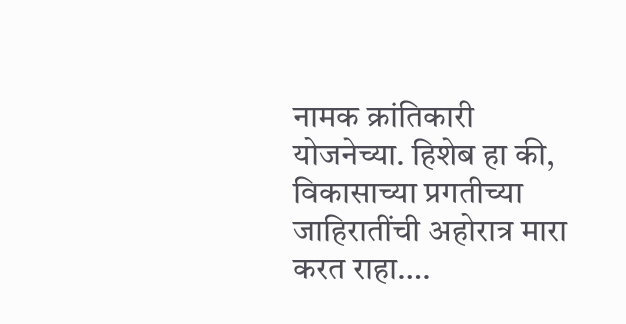नामक क्रांतिकारी योजनेच्या. हिशेब हा की, विकासाच्या प्रगतीच्या जाहिरातींची अहोरात्र मारा करत राहा….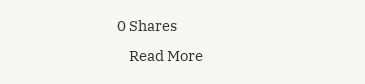0 Shares
    Read More